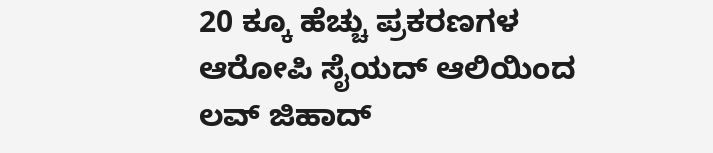20 ಕ್ಕೂ ಹೆಚ್ಚು ಪ್ರಕರಣಗಳ ಆರೋಪಿ ಸೈಯದ್ ಆಲಿಯಿಂದ ಲವ್ ಜಿಹಾದ್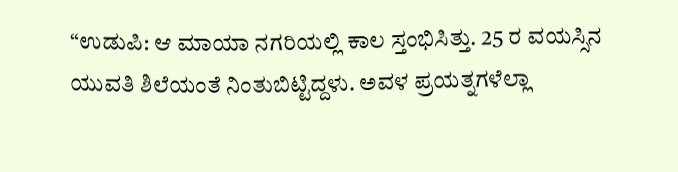“ಉಡುಪಿ: ಆ ಮಾಯಾ ನಗರಿಯಲ್ಲಿ ಕಾಲ ಸ್ತಂಭಿಸಿತ್ತು. 25 ರ ವಯಸ್ಸಿನ ಯುವತಿ ಶಿಲೆಯಂತೆ ನಿಂತುಬಿಟ್ಟಿದ್ದಳು. ಅವಳ ಪ್ರಯತ್ನಗಳೆಲ್ಲಾ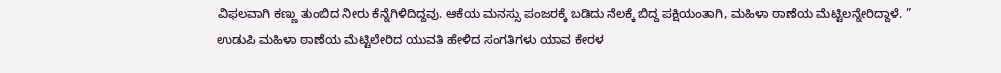ವಿಫಲವಾಗಿ ಕಣ್ಣು ತುಂಬಿದ ನೀರು ಕೆನ್ನೆಗಿಳಿದಿದ್ದವು. ಆಕೆಯ ಮನಸ್ಸು ಪಂಜರಕ್ಕೆ ಬಡಿದು ನೆಲಕ್ಕೆ ಬಿದ್ದ ಪಕ್ಷಿಯಂತಾಗಿ, ಮಹಿಳಾ ಠಾಣೆಯ ಮೆಟ್ಟಿಲನ್ನೇರಿದ್ದಾಳೆ. ”
ಉಡುಪಿ ಮಹಿಳಾ ಠಾಣೆಯ ಮೆಟ್ಟಿಲೇರಿದ ಯುವತಿ ಹೇಳಿದ ಸಂಗತಿಗಳು ಯಾವ ಕೇರಳ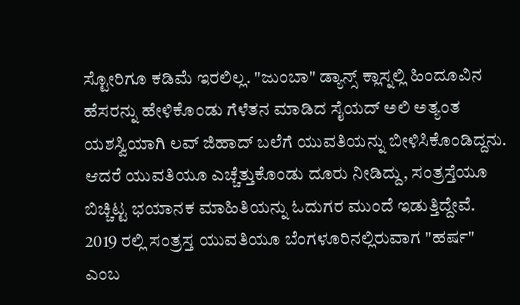ಸ್ಟೋರಿಗೂ ಕಡಿಮೆ ಇರಲಿಲ್ಲ. "ಜುಂಬಾ" ಡ್ಯಾನ್ಸ್ ಕ್ಲಾಸ್ನಲ್ಲಿ ಹಿಂದೂವಿನ ಹೆಸರನ್ನು ಹೇಳಿಕೊಂಡು ಗೆಳೆತನ ಮಾಡಿದ ಸೈಯದ್ ಅಲಿ ಅತ್ಯಂತ ಯಶಸ್ವಿಯಾಗಿ ಲವ್ ಜಿಹಾದ್ ಬಲೆಗೆ ಯುವತಿಯನ್ನು ಬೀಳಿಸಿಕೊಂಡಿದ್ದನು. ಆದರೆ ಯುವತಿಯೂ ಎಚ್ಚೆತ್ತುಕೊಂಡು ದೂರು ನೀಡಿದ್ದು, ಸಂತ್ರಸ್ತೆಯೂ ಬಿಚ್ಚಿಟ್ಟ ಭಯಾನಕ ಮಾಹಿತಿಯನ್ನು ಓದುಗರ ಮುಂದೆ ಇಡುತ್ತಿದ್ದೇವೆ.
2019 ರಲ್ಲಿ ಸಂತ್ರಸ್ತ ಯುವತಿಯೂ ಬೆಂಗಳೂರಿನಲ್ಲಿರುವಾಗ "ಹರ್ಷ" ಎಂಬ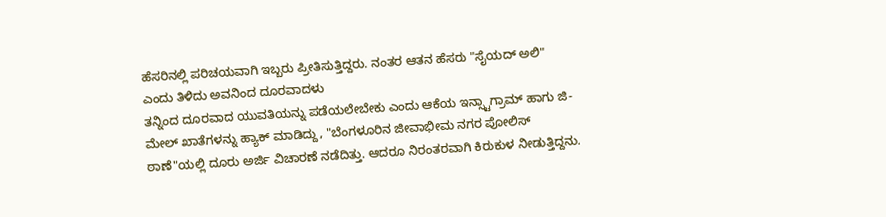ಹೆಸರಿನಲ್ಲಿ ಪರಿಚಯವಾಗಿ ಇಬ್ಬರು ಪ್ರೀತಿಸುತ್ತಿದ್ದರು. ನಂತರ ಆತನ ಹೆಸರು "ಸೈಯದ್ ಅಲಿ" ಎಂದು ತಿಳಿದು ಅವನಿಂದ ದೂರವಾದಳು
ತನ್ನಿಂದ ದೂರವಾದ ಯುವತಿಯನ್ನು ಪಡೆಯಲೇಬೇಕು ಎಂದು ಆಕೆಯ ಇನ್ಸ್ಟಾಗ್ರಾಮ್ ಹಾಗು ಜಿ-ಮೇಲ್ ಖಾತೆಗಳನ್ನು ಹ್ಯಾಕ್ ಮಾಡಿದ್ದು, "ಬೆಂಗಳೂರಿನ ಜೀವಾಭೀಮ ನಗರ ಪೋಲಿಸ್ ಠಾಣೆ"ಯಲ್ಲಿ ದೂರು ಅರ್ಜಿ ವಿಚಾರಣೆ ನಡೆದಿತ್ತು. ಆದರೂ ನಿರಂತರವಾಗಿ ಕಿರುಕುಳ ನೀಡುತ್ತಿದ್ದನು.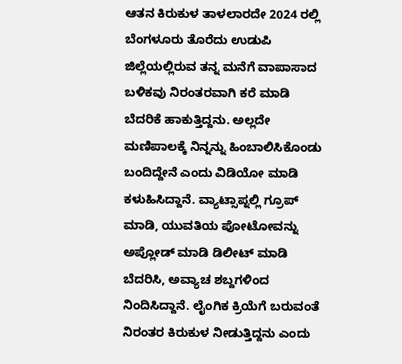ಆತನ ಕಿರುಕುಳ ತಾಳಲಾರದೇ 2024 ರಲ್ಲಿ ಬೆಂಗಳೂರು ತೊರೆದು ಉಡುಪಿ ಜಿಲ್ಲೆಯಲ್ಲಿರುವ ತನ್ನ ಮನೆಗೆ ವಾಪಾಸಾದ ಬಳಿಕವು ನಿರಂತರವಾಗಿ ಕರೆ ಮಾಡಿ ಬೆದರಿಕೆ ಹಾಕುತ್ತಿದ್ದನು. ಅಲ್ಲದೇ ಮಣಿಪಾಲಕ್ಕೆ ನಿನ್ನನ್ನು ಹಿಂಬಾಲಿಸಿಕೊಂಡು ಬಂದಿದ್ದೇನೆ ಎಂದು ವಿಡಿಯೋ ಮಾಡಿ ಕಳುಹಿಸಿದ್ದಾನೆ. ವ್ಯಾಟ್ಸಾಪ್ನಲ್ಲಿ ಗ್ರೂಪ್ ಮಾಡಿ, ಯುವತಿಯ ಪೋಟೋವನ್ನು ಅಪ್ಲೋಡ್ ಮಾಡಿ ಡಿಲೀಟ್ ಮಾಡಿ ಬೆದರಿಸಿ, ಅವ್ಯಾಚ ಶಬ್ದಗಳಿಂದ ನಿಂದಿಸಿದ್ದಾನೆ. ಲೈಂಗಿಕ ಕ್ರಿಯೆಗೆ ಬರುವಂತೆ ನಿರಂತರ ಕಿರುಕುಳ ನೀಡುತ್ತಿದ್ದನು ಎಂದು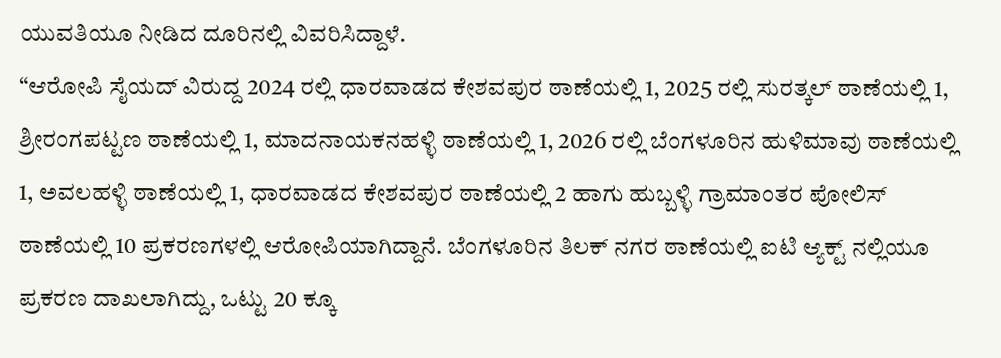ಯುವತಿಯೂ ನೀಡಿದ ದೂರಿನಲ್ಲಿ ವಿವರಿಸಿದ್ದಾಳೆ.
“ಆರೋಪಿ ಸೈಯದ್ ವಿರುದ್ದ 2024 ರಲ್ಲಿ ಧಾರವಾಡದ ಕೇಶವಪುರ ಠಾಣೆಯಲ್ಲಿ 1, 2025 ರಲ್ಲಿ ಸುರತ್ಕಲ್ ಠಾಣೆಯಲ್ಲಿ 1, ಶ್ರೀರಂಗಪಟ್ಟಣ ಠಾಣೆಯಲ್ಲಿ 1, ಮಾದನಾಯಕನಹಳ್ಳಿ ಠಾಣೆಯಲ್ಲಿ 1, 2026 ರಲ್ಲಿ ಬೆಂಗಳೂರಿನ ಹುಳಿಮಾವು ಠಾಣೆಯಲ್ಲಿ 1, ಅವಲಹಳ್ಳಿ ಠಾಣೆಯಲ್ಲಿ 1, ಧಾರವಾಡದ ಕೇಶವಪುರ ಠಾಣೆಯಲ್ಲಿ 2 ಹಾಗು ಹುಬ್ಬಳ್ಳಿ ಗ್ರಾಮಾಂತರ ಪೋಲಿಸ್ ಠಾಣೆಯಲ್ಲಿ 10 ಪ್ರಕರಣಗಳಲ್ಲಿ ಆರೋಪಿಯಾಗಿದ್ದಾನೆ. ಬೆಂಗಳೂರಿನ ತಿಲಕ್ ನಗರ ಠಾಣೆಯಲ್ಲಿ ಐಟಿ ಆ್ಯಕ್ಟ್ ನಲ್ಲಿಯೂ ಪ್ರಕರಣ ದಾಖಲಾಗಿದ್ದು, ಒಟ್ಟು 20 ಕ್ಕೂ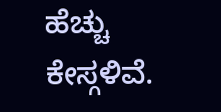ಹೆಚ್ಚು ಕೇಸ್ಗಳಿವೆ.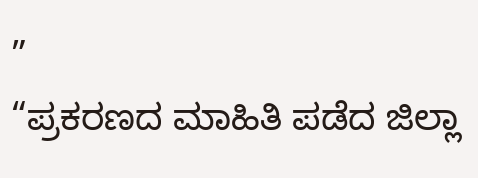”
“ಪ್ರಕರಣದ ಮಾಹಿತಿ ಪಡೆದ ಜಿಲ್ಲಾ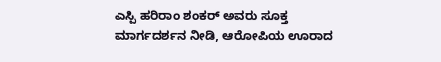ಎಸ್ಪಿ ಹರಿರಾಂ ಶಂಕರ್ ಅವರು ಸೂಕ್ತ ಮಾರ್ಗದರ್ಶನ ನೀಡಿ, ಆರೋಪಿಯ ಊರಾದ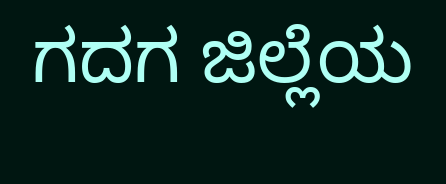ಗದಗ ಜಿಲ್ಲೆಯ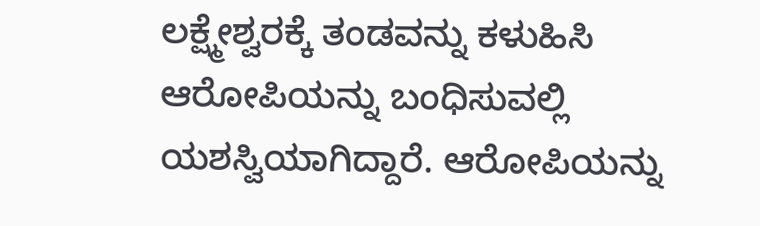ಲಕ್ಷ್ಮೇಶ್ವರಕ್ಕೆ ತಂಡವನ್ನು ಕಳುಹಿಸಿ ಆರೋಪಿಯನ್ನು ಬಂಧಿಸುವಲ್ಲಿ ಯಶಸ್ವಿಯಾಗಿದ್ದಾರೆ. ಆರೋಪಿಯನ್ನು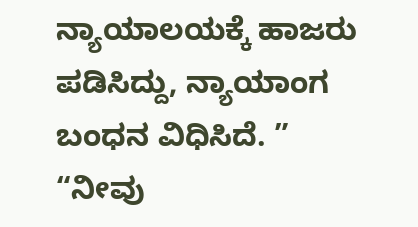ನ್ಯಾಯಾಲಯಕ್ಕೆ ಹಾಜರು ಪಡಿಸಿದ್ದು, ನ್ಯಾಯಾಂಗ ಬಂಧನ ವಿಧಿಸಿದೆ. ”
“ನೀವು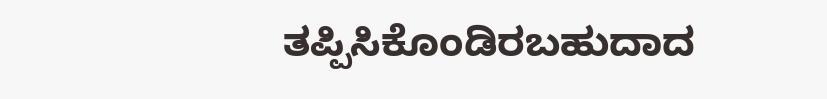ತಪ್ಪಿಸಿಕೊಂಡಿರಬಹುದಾದ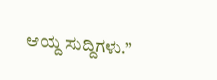ಆಯ್ದ ಸುದ್ದಿಗಳು.”